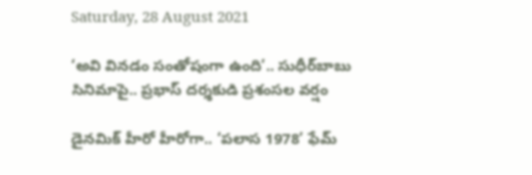Saturday, 28 August 2021

‘అవి వినడం సంతోషంగా ఉంది’.. సుధీర్‌బాబు సినిమాపై.. ప్రభాస్ దర్శకుడి ప్రశంసల వర్షం

డైనమిక్ హీరో హీరోగా.. ‘పలాస 1978’ ఫేమ్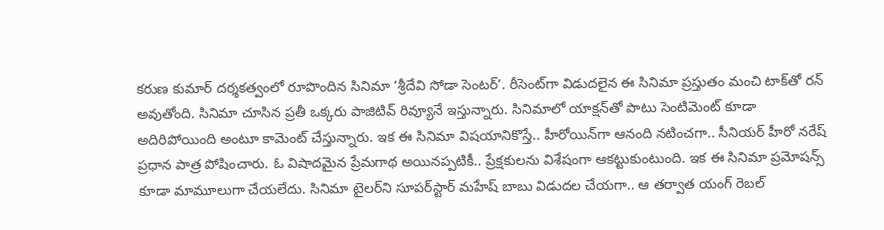క‌రుణ కుమార్ ద‌ర్శ‌క‌త్వంలో రూపొందిన సినిమా ‘శ్రీదేవి సోడా సెంటర్’. రీసెంట్‌గా విడుదలైన ఈ సినిమా ప్రస్తుతం మంచి టాక్‌తో రన్‌ అవుతోంది. సినిమా చూసిన ప్రతీ ఒక్కరు పాజిటివ్ రివ్యూనే ఇస్తున్నారు. సినిమాలో యాక్షన్‌తో పాటు సెంటిమెంట్‌ కూడా అదిరిపోయింది అంటూ కామెంట్ చేస్తున్నారు. ఇక ఈ సినిమా విషయానికొస్తే.. హీరోయిన్‌గా ఆనంది నటించగా.. సీనియర్ హీరో నరేష్ ప్రధాన పాత్ర పోషించారు. ఓ విషాదమైన ప్రేమగాథ అయినప్పటికీ.. ప్రేక్షకులను విశేషంగా ఆకట్టుకుంటుంది. ఇక ఈ సినిమా ప్రమోషన్స్‌ కూడా మామూలుగా చేయలేదు. సినిమా టైలర్‌ని సూపర్‌స్టార్ మహేష్ బాబు విడుదల చేయగా.. ఆ తర్వాత యంగ్ రెబల్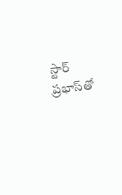స్టార్ ప్రభాస్‌తో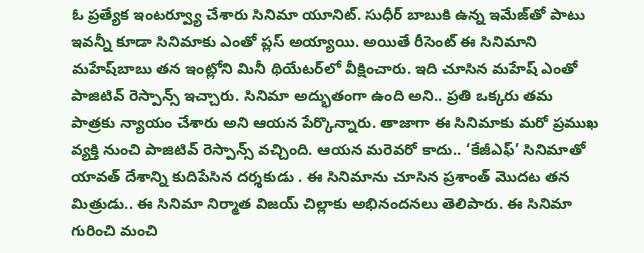ఓ ప్రత్యేక ఇంటర్వ్యూ చేశారు సినిమా యూనిట్. సుధీర్‌ బాబుకి ఉన్న ఇమేజ్‌తో పాటు ఇవన్నీ కూడా సినిమాకు ఎంతో ప్లస్‌ అయ్యాయి. అయితే రీసెంట్ ఈ సినిమాని మహేష్‌బాబు తన ఇంట్లోని మినీ థియేటర్‌లో వీక్షించారు. ఇది చూసిన మహేష్ ఎంతో పాజిటివ్ రెస్పాన్స్ ఇచ్చారు. సినిమా అద్భుతంగా ఉంది అని.. ప్రతి ఒక్కరు తమ పాత్రకు న్యాయం చేశారు అని ఆయన పేర్కొన్నారు. తాజాగా ఈ సినిమాకు మరో ప్రముఖ వ్యక్తి నుంచి పాజిటివ్ రెస్పాన్స్ వచ్చింది. ఆయన మరెవరో కాదు.. ‘కేజీఎఫ్’ సినిమాతో యావత్ దేశాన్ని కుదిపేసిన దర్శకుడు . ఈ సినిమాను చూసిన ప్రశాంత్ మొదట తన మిత్రుడు.. ఈ సినిమా నిర్మాత విజయ్ చిల్లాకు అభినందనలు తెలిపారు. ఈ సినిమా గురించి మంచి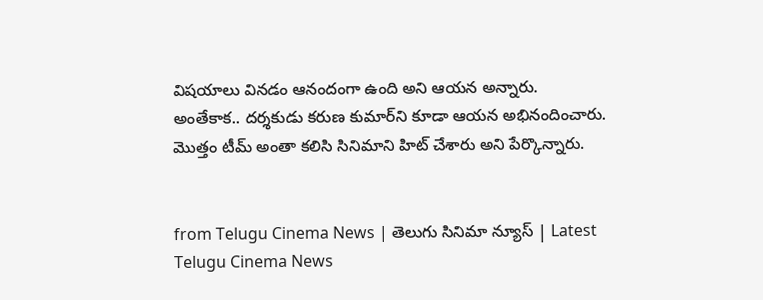విషయాలు వినడం ఆనందంగా ఉంది అని ఆయన అన్నారు. అంతేకాక.. దర్శకుడు కరుణ కుమార్‌ని కూడా ఆయన అభినందించారు. మొత్తం టీమ్ అంతా కలిసి సినిమాని హిట్ చేశారు అని పేర్కొన్నారు.


from Telugu Cinema News | తెలుగు సినిమా న్యూస్ | Latest Telugu Cinema News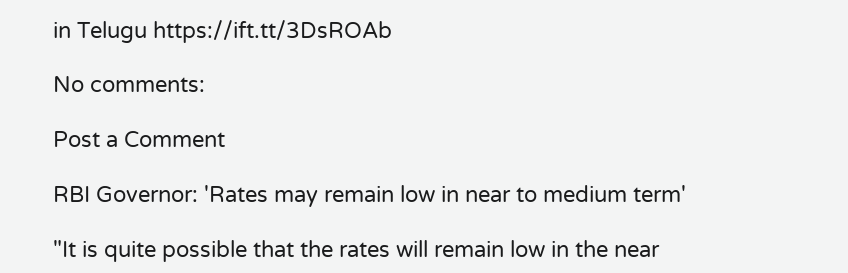in Telugu https://ift.tt/3DsROAb

No comments:

Post a Comment

RBI Governor: 'Rates may remain low in near to medium term'

"It is quite possible that the rates will remain low in the near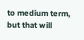to medium term, but that will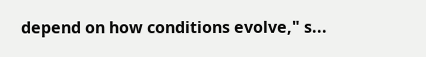depend on how conditions evolve," s...